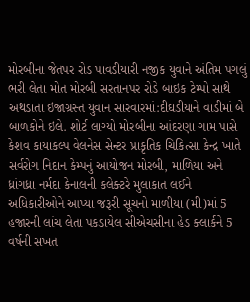મોરબીના જેતપર રોડ પાવડીયારી નજીક યુવાને અંતિમ પગલું ભરી લેતા મોત મોરબી સરતાનપર રોડે બાઇક ટેમ્પો સાથે અથડાતા ઇજાગ્રસ્ત યુવાન સારવારમાં:દીઘડીયાને વાડીમાં બે બાળકોને ઇલે. શોર્ટ લાગ્યો મોરબીના આંદરણા ગામ પાસે કેશવ કાયાકલ્પ વેલનેસ સેન્ટર પ્રાકૃતિક ચિકિત્સા કેન્દ્ર ખાતે સર્વરોગ નિદાન કેમ્પનું આયોજન મોરબી, માળિયા અને ધ્રાંગધ્રા નર્મદા કેનાલની કલેક્ટરે મુલાકાત લઈને અધિકારીઓને આપ્યા જરૂરી સૂચનો માળીયા (મી)માં 5 હજારની લાંચ લેતા પકડાયેલ સીએચસીના હેડ ક્લાર્કને 5 વર્ષની સખત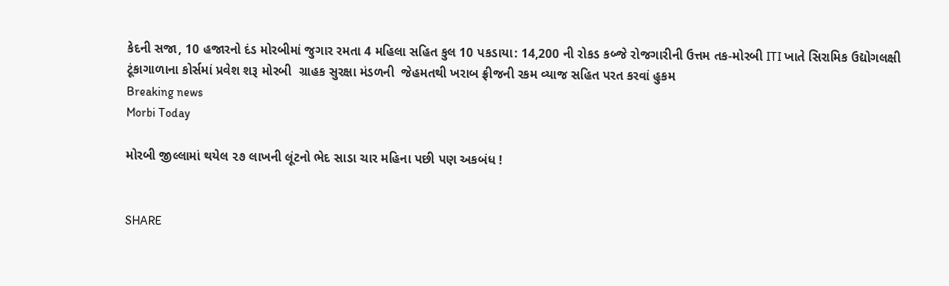કેદની સજા, 10 હજારનો દંડ મોરબીમાં જુગાર રમતા 4 મહિલા સહિત કુલ 10 પકડાયા: 14,200 ની રોકડ કબ્જે રોજગારીની ઉત્તમ તક-મોરબી ITI ખાતે સિરામિક ઉદ્યોગલક્ષી ટૂંકાગાળાના કોર્સમાં પ્રવેશ શરૂ મોરબી  ગ્રાહક સુરક્ષા મંડળની  જેહમતથી ખરાબ ફ્રીજની રકમ વ્યાજ સહિત પરત કરવાં હુકમ
Breaking news
Morbi Today

મોરબી જીલ્લામાં થયેલ ૨૭ લાખની લૂંટનો ભેદ સાડા ચાર મહિના પછી પણ અકબંધ !


SHARE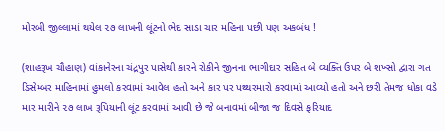મોરબી જીલ્લામાં થયેલ ૨૭ લાખની લૂંટનો ભેદ સાડા ચાર મહિના પછી પણ અકબંધ !

(શાહરૂખ ચૌહાણ) વાંકાનેરના ચંદ્રપુર પાસેથી કારને રોકીને જીનના ભાગીદાર સહિત બે વ્યક્તિ ઉપર બે શખ્સો દ્વારા ગત ડિસેમ્બર માહિનામાં હુમલો કરવામાં આવેલ હતો અને કાર પર પથ્થરમારો કરવામાં આવ્યો હતો અને છરી તેમજ ધોકા વડે માર મારીને ૨૭ લાખ રૂપિયાની લૂંટ કરવામાં આવી છે જે બનાવમાં બીજા જ દિવસે ફરિયાદ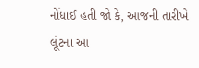નોંધાઈ હતી જો કે, આજની તારીખે લૂંટના આ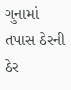ગુનામાં તપાસ ઠેરની ઠેર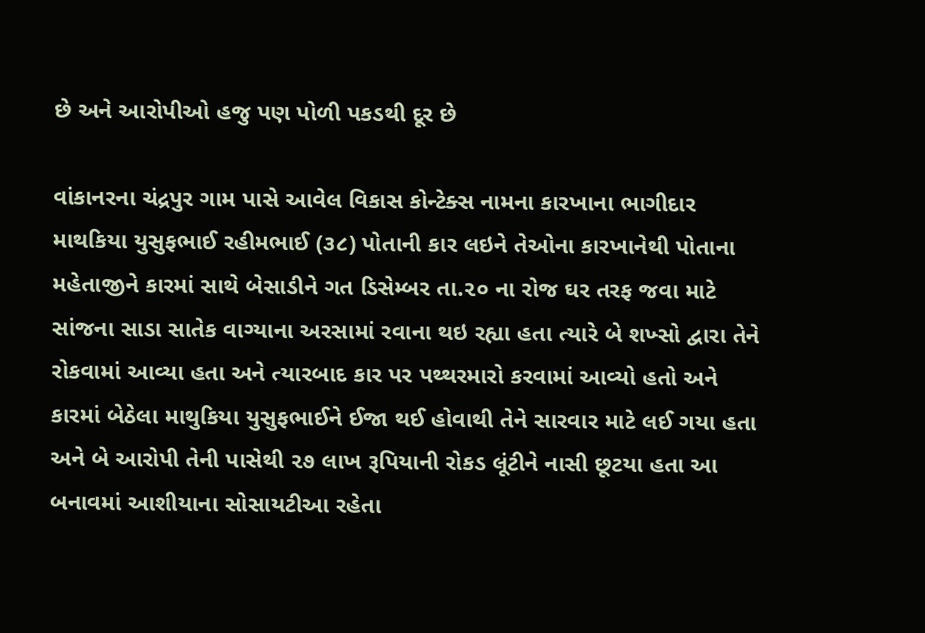છે અને આરોપીઓ હજુ પણ પોળી પકડથી દૂર છે

વાંકાનરના ચંદ્રપુર ગામ પાસે આવેલ વિકાસ કોન્ટેક્સ નામના કારખાના ભાગીદાર માથકિયા યુસુફભાઈ રહીમભાઈ (૩૮) પોતાની કાર લઇને તેઓના કારખાનેથી પોતાના મહેતાજીને કારમાં સાથે બેસાડીને ગત ડિસેમ્બર તા.૨૦ ના રોજ ઘર તરફ જવા માટે સાંજના સાડા સાતેક વાગ્યાના અરસામાં રવાના થઇ રહ્યા હતા ત્યારે બે શખ્સો દ્વારા તેને રોકવામાં આવ્યા હતા અને ત્યારબાદ કાર પર પથ્થરમારો કરવામાં આવ્યો હતો અને કારમાં બેઠેલા માથુકિયા યુસુફભાઈને ઈજા થઈ હોવાથી તેને સારવાર માટે લઈ ગયા હતા અને બે આરોપી તેની પાસેથી ૨૭ લાખ રૂપિયાની રોકડ લૂંટીને નાસી છૂટયા હતા આ બનાવમાં આશીયાના સોસાયટીઆ રહેતા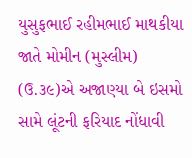યુસુફભાઈ રહીમભાઈ માથકીયા જાતે મોમીન (મુસ્લીમ) (ઉ.૩૯)એ અજાણ્યા બે ઇસમો સામે લૂંટની ફરિયાદ નોંધાવી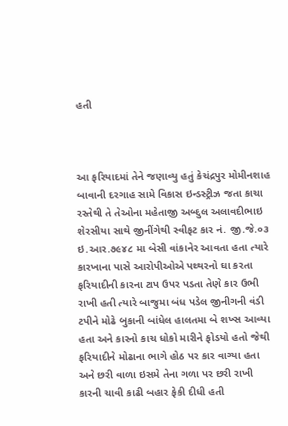હતી



આ ફરિયાદમાં તેને જણાવ્યુ હતું કેચંદ્રપુર મોમીનશાહ બાવાની દરગાહ સામે વિકાસ ઇન્ડસ્ટ્રીઝ જતા કાચા રસ્તેથી તે તેઓના મહેતાજી અબ્દુલ અલાવદીભાઇ શેરસીયા સાથે જીનીંગેથી સ્વીફટ કાર નં. જી.જે.૦૩ ઇ.આર.૭૯૪૮ મા બેસી વાંકાનેર આવતા હતા ત્યારે કારખાના પાસે આરોપીઓએ પથ્થરનો ઘા કરતા ફરિયાદીની કારના ટાપ ઉપર પડતા તેણે કાર ઉભી રાખી હતી ત્યારે બાજુમા બંધ પડેલ જીનીગની વંડી ટપીને મોઢે બુકાની બાંધેલ હાલતમા બે શખ્સ આવ્યા હતા અને કારનો કાચ ધોકો મારીને ફોડયો હતો જેથી ફરિયાદીને મોઢાના ભાગે હોઠ પર કાર વાગ્યા હતા અને છરી વાળા ઇસમે તેના ગળા પર છરી રાખી કારની ચાવી કાઢી બહાર ફેકી દીધી હતી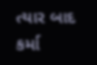ત્યાર બાદ કર્મા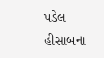પડેલ હીસાબના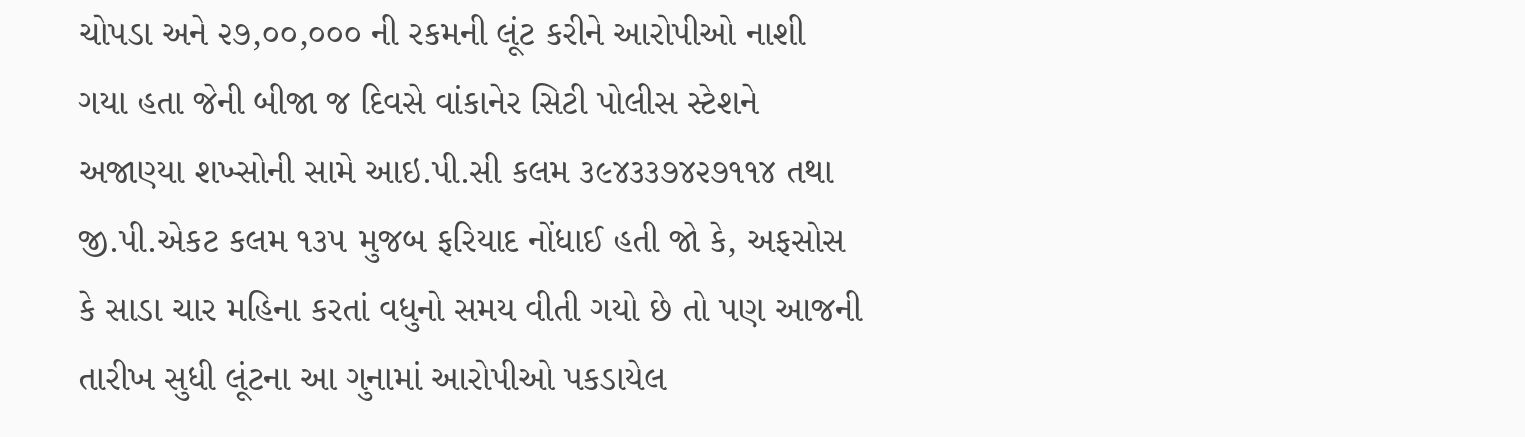ચોપડા અને ૨૭,૦૦,૦૦૦ ની રકમની લૂંટ કરીને આરોપીઓ નાશી ગયા હતા જેની બીજા જ દિવસે વાંકાનેર સિટી પોલીસ સ્ટેશને અજાણ્યા શખ્સોની સામે આઇ.પી.સી કલમ ૩૯૪૩૩૭૪૨૭૧૧૪ તથા જી.પી.એકટ કલમ ૧૩૫ મુજબ ફરિયાદ નોંધાઈ હતી જો કે, અફસોસ કે સાડા ચાર મહિના કરતાં વધુનો સમય વીતી ગયો છે તો પણ આજની તારીખ સુધી લૂંટના આ ગુનામાં આરોપીઓ પકડાયેલ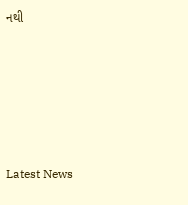નથી






Latest News